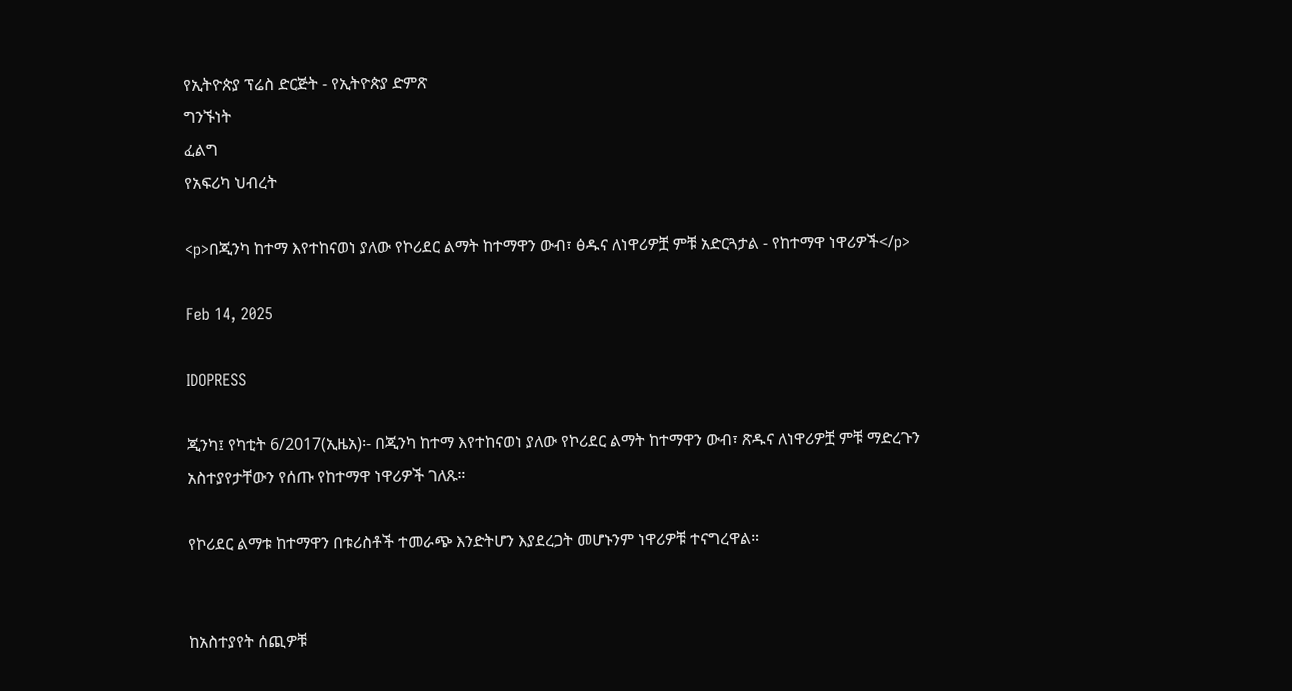የኢትዮጵያ ፕሬስ ድርጅት - የኢትዮጵያ ድምጽ
ግንኙነት
ፈልግ
የአፍሪካ ህብረት

<p>በጂንካ ከተማ እየተከናወነ ያለው የኮሪደር ልማት ከተማዋን ውብ፣ ፅዱና ለነዋሪዎቿ ምቹ አድርጓታል - የከተማዋ ነዋሪዎች</p>

Feb 14, 2025

IDOPRESS

ጂንካ፤ የካቲት 6/2017(ኢዜአ)፡- በጂንካ ከተማ እየተከናወነ ያለው የኮሪደር ልማት ከተማዋን ውብ፣ ጽዱና ለነዋሪዎቿ ምቹ ማድረጉን አስተያየታቸውን የሰጡ የከተማዋ ነዋሪዎች ገለጹ።

የኮሪደር ልማቱ ከተማዋን በቱሪስቶች ተመራጭ እንድትሆን እያደረጋት መሆኑንም ነዋሪዎቹ ተናግረዋል።


ከአስተያየት ሰጪዎቹ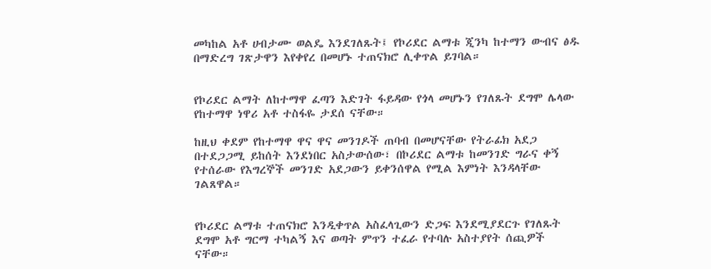መካከል አቶ ሀብታሙ ወልዴ እንደገለጹት፤ የኮሪደር ልማቱ ጂንካ ከተማን ውብና ፅዱ በማድረግ ገጽታዋን እየቀየረ በመሆኑ ተጠናክሮ ሊቀጥል ይገባል።


የኮሪደር ልማት ለከተማዋ ፈጣን እድገት ፋይዳው የጎላ መሆኑን የገለጹት ደግሞ ሌላው የከተማዋ ነዋሪ አቶ ተስፋዬ ታደሰ ናቸው።

ከዚህ ቀደም የከተማዋ ዋና ዋና መንገዶች ጠባብ በመሆናቸው የትራፊክ አደጋ በተደጋጋሚ ይከሰት እንደነበር አስታውሰው፣ በኮሪደር ልማቱ ከመንገድ ግራና ቀኝ የተሰራው የእግረኞች መንገድ አደጋውን ይቀንሰዋል የሚል እምነት እንዳላቸው ገልጸዋል።


የኮሪደር ልማቱ ተጠናክሮ እንዲቀጥል አስፈላጊውን ድጋፍ እንደሚያደርጉ የገለጹት ደግሞ አቶ ግርማ ተካልኝ እና ወጣት ምጥን ተፈራ የተባሉ አስተያየት ሰጪዎች ናቸው።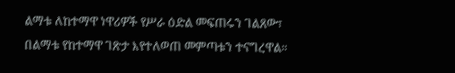ልማቱ ለከተማዋ ነዋሪዎች የሥራ ዕድል መፍጠሩን ገልጸው፣ በልማቱ የከተማዋ ገጽታ እየተለወጠ መምጣቱን ተናግረዋል።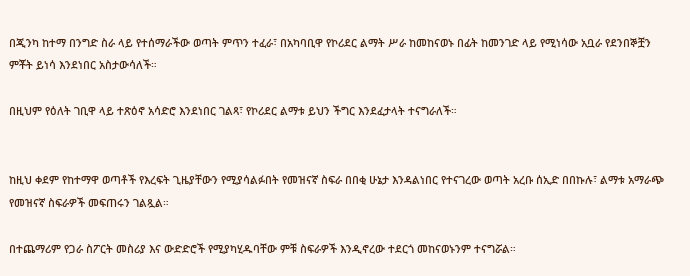በጂንካ ከተማ በንግድ ስራ ላይ የተሰማራችው ወጣት ምጥን ተፈራ፣ በአካባቢዋ የኮሪደር ልማት ሥራ ከመከናወኑ በፊት ከመንገድ ላይ የሚነሳው አቧራ የደንበኞቿን ምቾት ይነሳ እንደነበር አስታውሳለች።

በዚህም የዕለት ገቢዋ ላይ ተጽዕኖ አሳድሮ እንደነበር ገልጻ፣ የኮሪደር ልማቱ ይህን ችግር እንደፈታላት ተናግራለች።


ከዚህ ቀደም የከተማዋ ወጣቶች የእረፍት ጊዜያቸውን የሚያሳልፉበት የመዝናኛ ስፍራ በበቂ ሁኔታ እንዳልነበር የተናገረው ወጣት አረቡ ሰኢድ በበኩሉ፣ ልማቱ አማራጭ የመዝናኛ ስፍራዎች መፍጠሩን ገልጿል።

በተጨማሪም የጋራ ስፖርት መስሪያ እና ውድድሮች የሚያካሂዱባቸው ምቹ ስፍራዎች እንዲኖረው ተደርጎ መከናወኑንም ተናግሯል።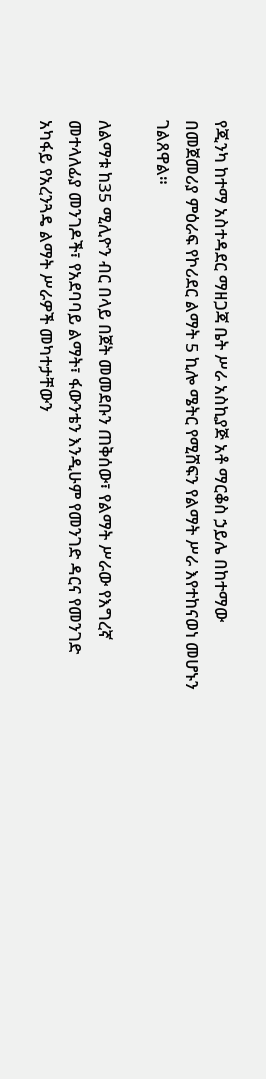የጂንካ ከተማ አስተዳደር ማዘጋጃ ቤት ሥራ አስኪያጅ አቶ ማርቆስ ኃይሌ በከተማው በመጀመሪያ ምዕራፍ የኮሪደር ልማት 5 ኪሎ ሜትር የሚሸፍን የልማት ሥራ እየተከናወነ መሆኑን ገልጸዋል።

ለልማቱ ከ35 ሚሊዮን ብር በላይ በጀት መመደቡን ጠቅሰው፣ የልማት ሥራው የእግረኛ መተላለፊያ መንገዶች፣ የአደባባይ ልማት፣ ፋውንቴን እንዲሁም የመንገድ ዳርና የመንገድ አካፋይ የአረንጓዴ ልማት ሥራዎች መካተታቸውን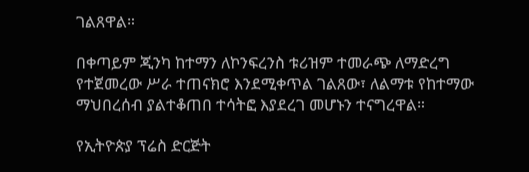ገልጸዋል።

በቀጣይም ጂንካ ከተማን ለኮንፍረንስ ቱሪዝም ተመራጭ ለማድረግ የተጀመረው ሥራ ተጠናክሮ እንደሚቀጥል ገልጸው፣ ለልማቱ የከተማው ማህበረሰብ ያልተቆጠበ ተሳትፎ እያደረገ መሆኑን ተናግረዋል።

የኢትዮጵያ ፕሬስ ድርጅት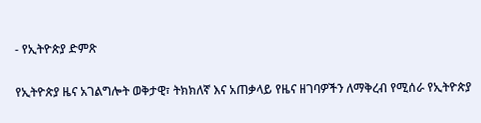- የኢትዮጵያ ድምጽ

የኢትዮጵያ ዜና አገልግሎት ወቅታዊ፣ ትክክለኛ እና አጠቃላይ የዜና ዘገባዎችን ለማቅረብ የሚሰራ የኢትዮጵያ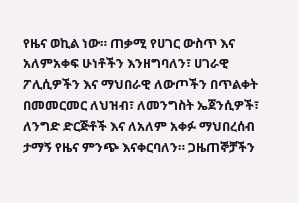የዜና ወኪል ነው። ጠቃሚ የሀገር ውስጥ እና አለምአቀፍ ሁነቶችን እንዘግባለን፣ ሀገራዊ ፖሊሲዎችን እና ማህበራዊ ለውጦችን በጥልቀት በመመርመር ለህዝብ፣ ለመንግስት ኤጀንሲዎች፣ ለንግድ ድርጅቶች እና ለአለም አቀፉ ማህበረሰብ ታማኝ የዜና ምንጭ እናቀርባለን። ጋዜጠኞቻችን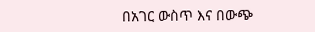በአገር ውስጥ እና በውጭ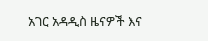አገር አዳዲስ ዜናዎች እና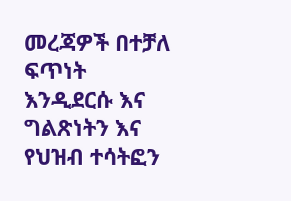መረጃዎች በተቻለ ፍጥነት እንዲደርሱ እና ግልጽነትን እና የህዝብ ተሳትፎን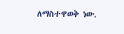ለማስተዋወቅ ነው.